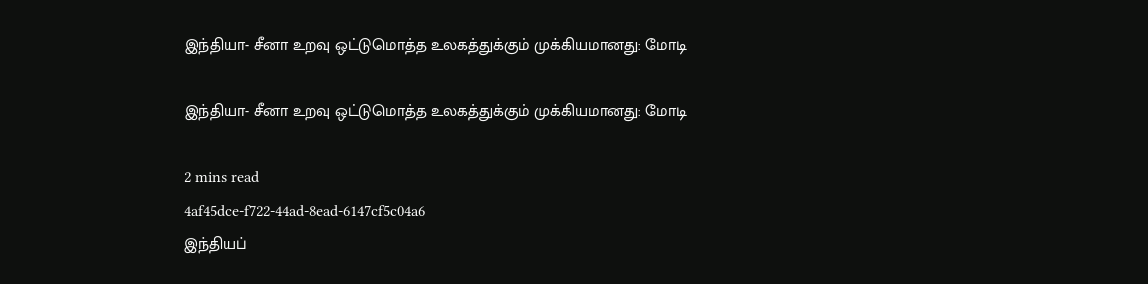இந்தியா- சீனா உறவு ஒட்டுமொத்த உலகத்துக்கும் முக்கியமானது: மோடி

இந்தியா- சீனா உறவு ஒட்டுமொத்த உலகத்துக்கும் முக்கியமானது: மோடி

2 mins read
4af45dce-f722-44ad-8ead-6147cf5c04a6
இந்தியப்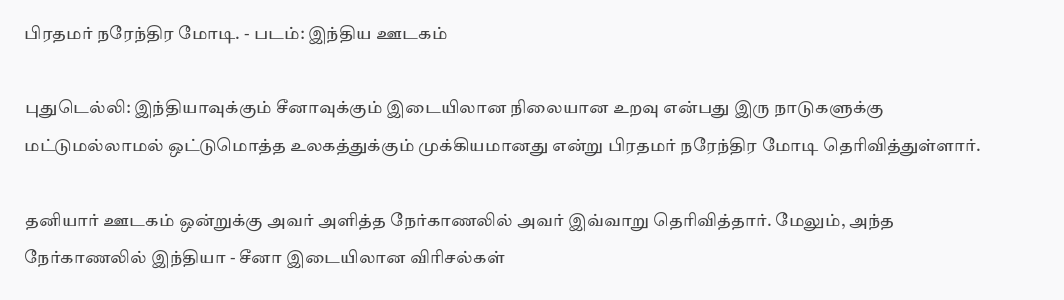பிரதமர் நரேந்திர மோடி. - படம்: இந்திய ஊடகம்

புதுடெல்லி: இந்தியாவுக்கும் சீனாவுக்கும் இடையிலான நிலையான உறவு என்பது இரு நாடுகளுக்கு மட்டுமல்லாமல் ஒட்டுமொத்த உலகத்துக்கும் முக்கியமானது என்று பிரதமர் நரேந்திர மோடி தெரிவித்துள்ளார்.

தனியார் ஊடகம் ஒன்றுக்கு அவர் அளித்த நேர்காணலில் அவர் இவ்வாறு தெரிவித்தார். மேலும், அந்த நேர்காணலில் இந்தியா - சீனா இடையிலான விரிசல்கள்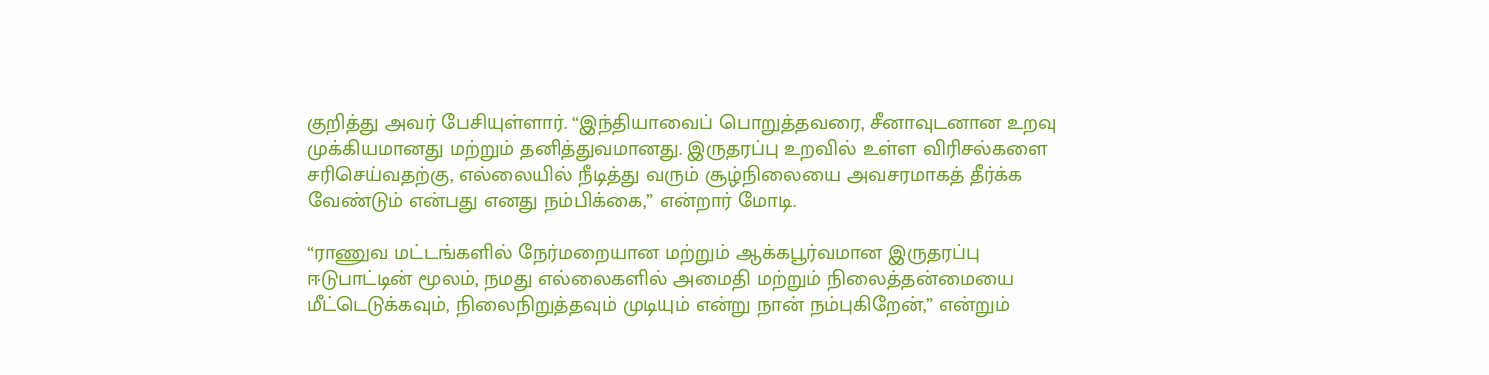குறித்து அவர் பேசியுள்ளார். “இந்தியாவைப் பொறுத்தவரை, சீனாவுடனான உறவு முக்கியமானது மற்றும் தனித்துவமானது. இருதரப்பு உறவில் உள்ள விரிசல்களை சரிசெய்வதற்கு, எல்லையில் நீடித்து வரும் சூழ்நிலையை அவசரமாகத் தீர்க்க வேண்டும் என்பது எனது நம்பிக்கை,” என்றார் மோடி.

“ராணுவ மட்டங்களில் நேர்மறையான மற்றும் ஆக்கபூர்வமான இருதரப்பு ஈடுபாட்டின் மூலம், நமது எல்லைகளில் அமைதி மற்றும் நிலைத்தன்மையை மீட்டெடுக்கவும், நிலைநிறுத்தவும் முடியும் என்று நான் நம்புகிறேன்,” என்றும்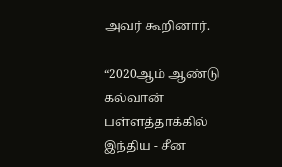அவர் கூறினார்.

“2020ஆம் ஆண்டு கல்வான் பள்ளத்தாக்கில் இந்திய - சீன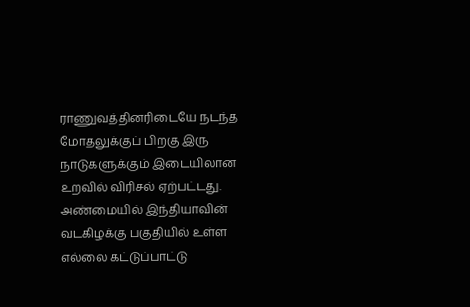ராணுவத்தினரிடையே நடந்த மோதலுக்குப் பிறகு இரு நாடுகளுக்கும் இடையிலான உறவில் விரிசல் ஏற்பட்டது. அண்மையில் இந்தியாவின் வடகிழக்கு பகுதியில் உள்ள எல்லை கட்டுப்பாட்டு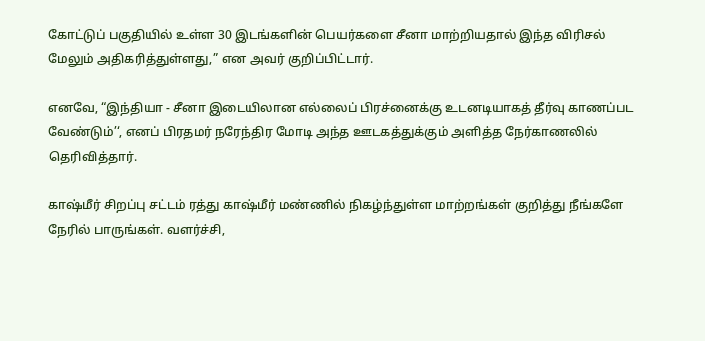கோட்டுப் பகுதியில் உள்ள 30 இடங்களின் பெயர்களை சீனா மாற்றியதால் இந்த விரிசல் மேலும் அதிகரித்துள்ளது,” என அவர் குறிப்பிட்டார்.

எனவே, “இந்தியா - சீனா இடையிலான எல்லைப் பிரச்னைக்கு உடனடியாகத் தீர்வு காணப்பட வேண்டும்’‘, எனப் பிரதமர் நரேந்திர மோடி அந்த ஊடகத்துக்கும் அளித்த நேர்காணலில் தெரிவித்தார்.

காஷ்மீர் சிறப்பு சட்டம் ரத்து காஷ்மீர் மண்ணில் நிகழ்ந்துள்ள மாற்றங்கள் குறித்து நீங்களே நேரில் பாருங்கள். வளர்ச்சி,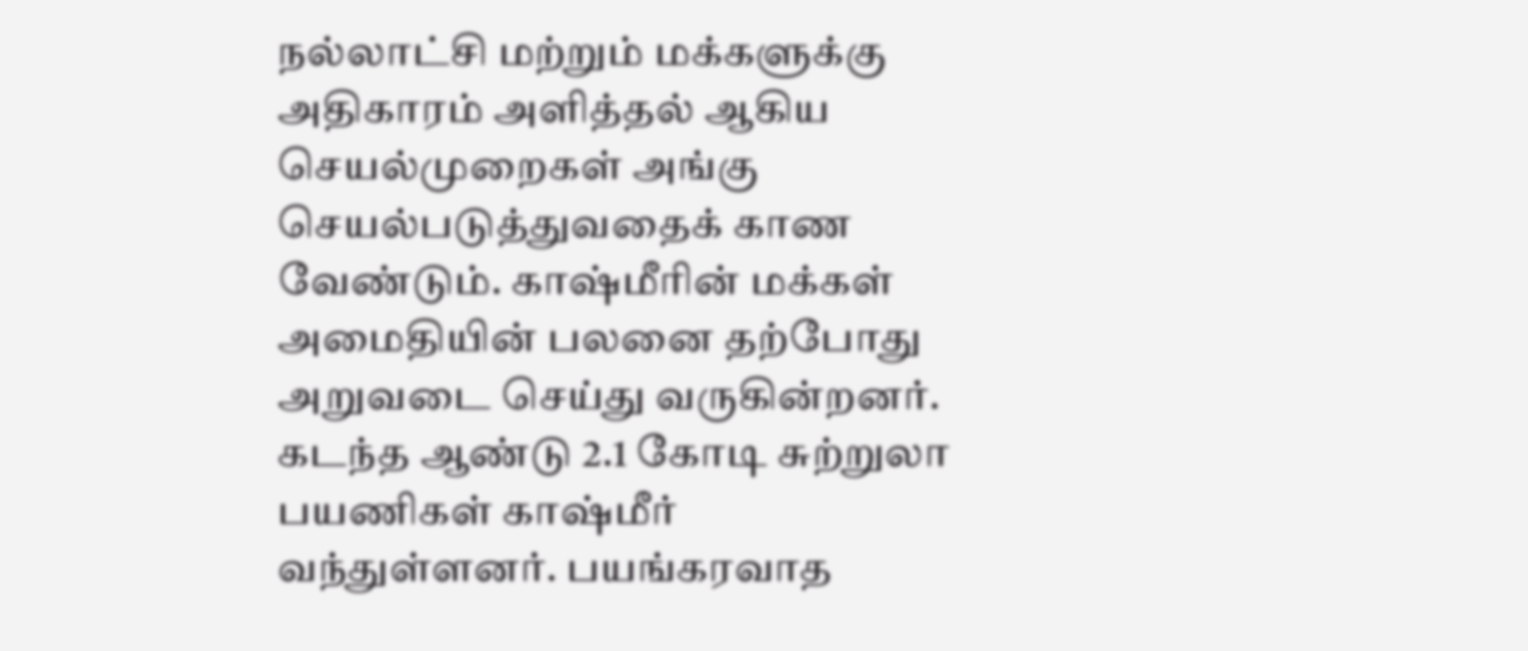நல்லாட்சி மற்றும் மக்களுக்கு அதிகாரம் அளித்தல் ஆகிய செயல்முறைகள் அங்கு செயல்படுத்துவதைக் காண வேண்டும். காஷ்மீரின் மக்கள் அமைதியின் பலனை தற்போது அறுவடை செய்து வருகின்றனர். கடந்த ஆண்டு 2.1 கோடி சுற்றுலா பயணிகள் காஷ்மீர் வந்துள்ளனர். பயங்கரவாத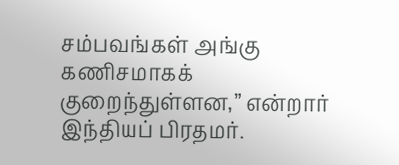சம்பவங்கள் அங்கு கணிசமாகக் குறைந்துள்ளன,” என்றார் இந்தியப் பிரதமர்.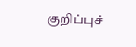குறிப்புச்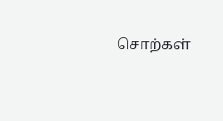சொற்கள்